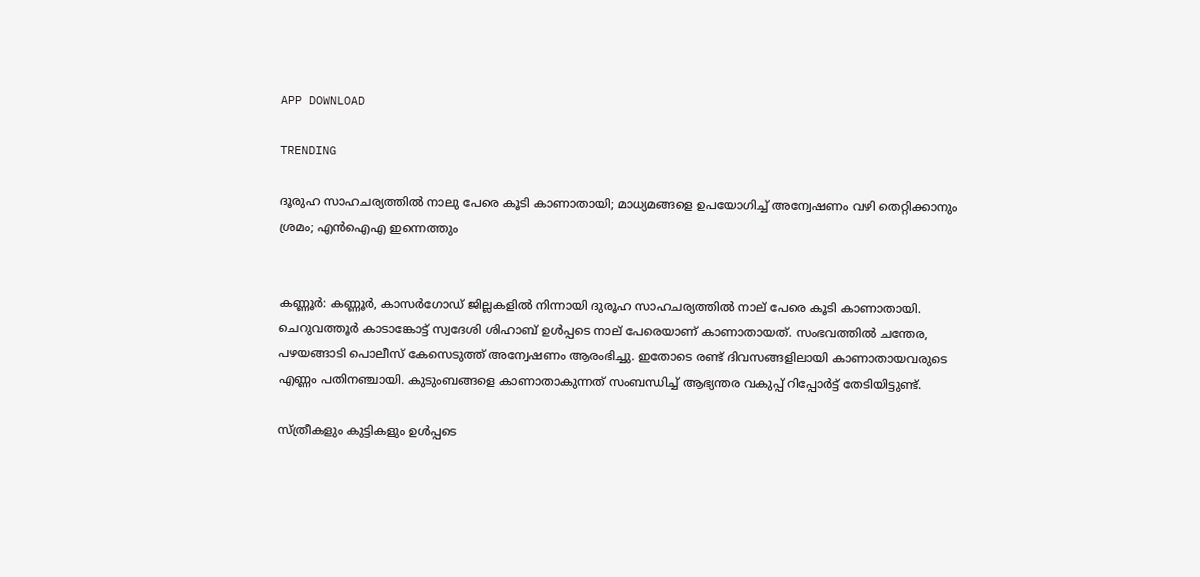APP DOWNLOAD

TRENDING

ദൂരുഹ സാഹചര്യത്തില്‍ നാലു പേരെ കൂടി കാണാതായി; മാധ്യമങ്ങളെ ഉപയോഗിച്ച് അന്വേഷണം വഴി തെറ്റിക്കാനും ശ്രമം; എന്‍ഐഎ ഇന്നെത്തും


കണ്ണൂർ: കണ്ണൂര്‍, കാസര്‍ഗോഡ് ജില്ലകളില്‍ നിന്നായി ദുരൂഹ സാഹചര്യത്തില്‍ നാല് പേരെ കൂടി കാണാതായി. ചെറുവത്തൂര്‍ കാടാങ്കോട്ട് സ്വദേശി ശിഹാബ് ഉള്‍പ്പടെ നാല് പേരെയാണ് കാണാതായത്. സംഭവത്തില്‍ ചന്തേര, പഴയങ്ങാടി പൊലീസ് കേസെടുത്ത് അന്വേഷണം ആരംഭിച്ചു. ഇതോടെ രണ്ട് ദിവസങ്ങളിലായി കാണാതായവരുടെ എണ്ണം പതിനഞ്ചായി. കുടുംബങ്ങളെ കാണാതാകുന്നത് സംബന്ധിച്ച് ആഭ്യന്തര വകുപ്പ് റിപ്പോര്‍ട്ട് തേടിയിട്ടുണ്ട്.

സ്ത്രീകളും കുട്ടികളും ഉള്‍പ്പടെ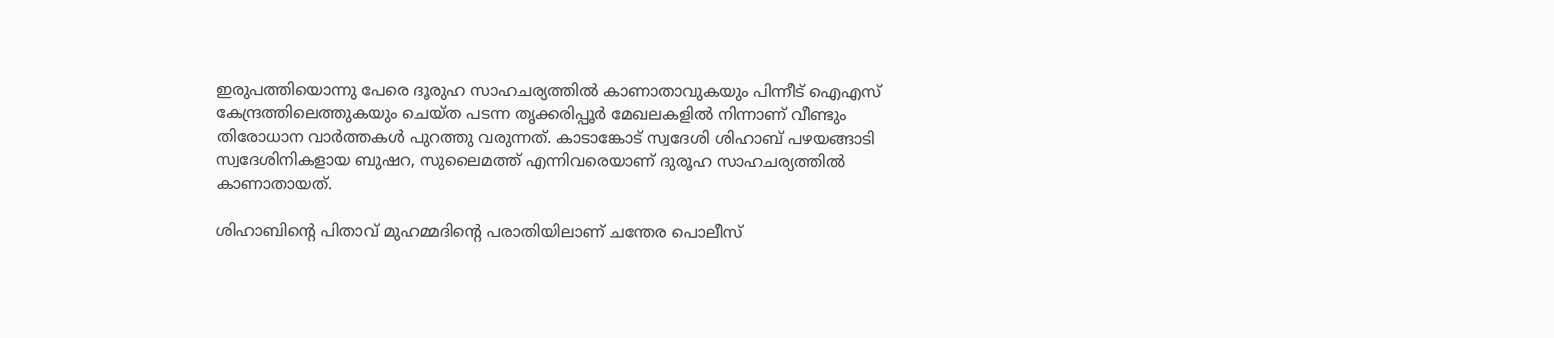ഇരുപത്തിയൊന്നു പേരെ ദൂരുഹ സാഹചര്യത്തില്‍ കാണാതാവുകയും പിന്നീട് ഐഎസ് കേന്ദ്രത്തിലെത്തുകയും ചെയ്ത പടന്ന തൃക്കരിപ്പൂര്‍ മേഖലകളില്‍ നിന്നാണ് വീണ്ടും തിരോധാന വാര്‍ത്തകള്‍ പുറത്തു വരുന്നത്. കാടാങ്കോട് സ്വദേശി ശിഹാബ് പഴയങ്ങാടി സ്വദേശിനികളായ ബുഷറ, സുലൈമത്ത് എന്നിവരെയാണ് ദുരൂഹ സാഹചര്യത്തില്‍ കാണാതായത്.

ശിഹാബിന്റെ പിതാവ് മുഹമ്മദിന്റെ പരാതിയിലാണ് ചന്തേര പൊലീസ്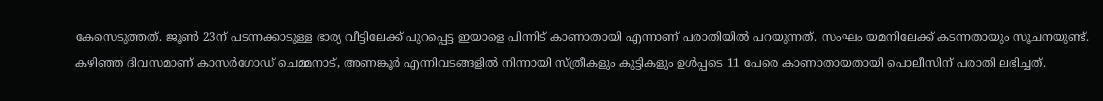കേസെടുത്തത്. ജൂണ്‍ 23ന് പടന്നക്കാടുള്ള ഭാര്യ വീട്ടിലേക്ക് പുറപ്പെട്ട ഇയാളെ പിന്നിട് കാണാതായി എന്നാണ് പരാതിയില്‍ പറയുന്നത്. സംഘം യമനിലേക്ക് കടന്നതായും സൂചനയുണ്ട്. കഴിഞ്ഞ ദിവസമാണ് കാസര്‍ഗോഡ് ചെമ്മനാട്, അണങ്കൂര്‍ എന്നിവടങ്ങളില്‍ നിന്നായി സ്ത്രീകളും കുട്ടികളും ഉള്‍പ്പടെ 11 പേരെ കാണാതായതായി പൊലീസിന് പരാതി ലഭിച്ചത്.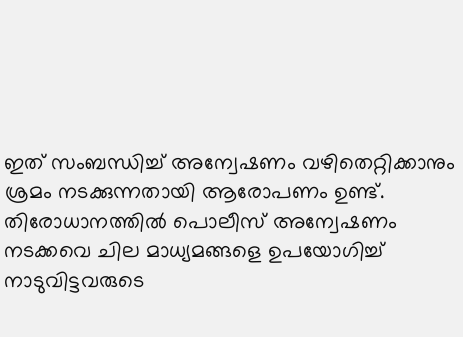ഇത് സംബന്ധിച്ച് അന്വേഷണം വഴിതെറ്റിക്കാനും ശ്രമം നടക്കുന്നതായി ആരോപണം ഉണ്ട്. തിരോധാനത്തില്‍ പൊലീസ് അന്വേഷണം നടക്കവെ ചില മാധ്യമങ്ങളെ ഉപയോഗിച്ച് നാടുവിട്ടവരുടെ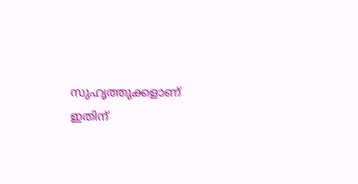സുഹൃത്തുക്കളാണ് ഇതിന്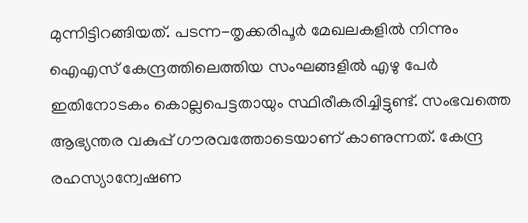മുന്നിട്ടിറങ്ങിയത്. പടന്ന-തൃക്കരിപൂര്‍ മേഖലകളില്‍ നിന്നും ഐഎസ് കേന്ദ്രത്തിലെത്തിയ സംഘങ്ങളില്‍ എഴു പേര്‍ ഇതിനോടകം കൊല്ലപെട്ടതായും സ്ഥിരീകരിച്ചിട്ടുണ്ട്. സംഭവത്തെ ആഭ്യന്തര വകുപ്പ് ഗൗരവത്തോടെയാണ് കാണുന്നത്. കേന്ദ്ര രഹസ്യാന്വേഷണ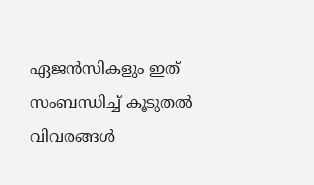ഏജന്‍സികളും ഇത് സംബന്ധിച്ച് കൂടുതല്‍ വിവരങ്ങള്‍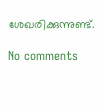ശേഖരിക്കുന്നുണ്ട്.

No comments